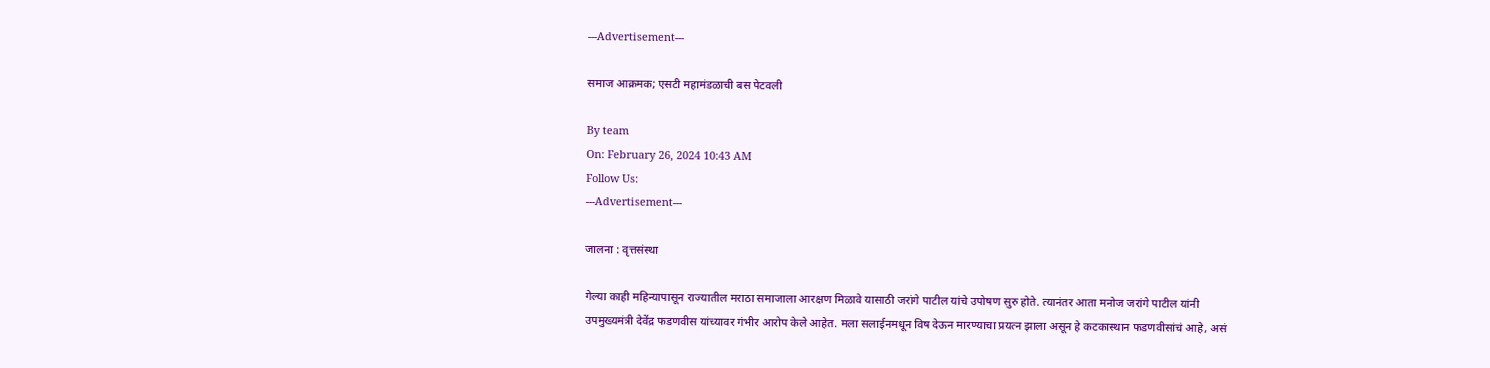---Advertisement---

समाज आक्रमक; एसटी महामंडळाची बस पेटवली

By team
On: February 26, 2024 10:43 AM
Follow Us:
---Advertisement---

जालना : वृत्तसंस्था

गेल्या काही महिन्यापासून राज्यातील मराठा समाजाला आरक्षण मिळावे यासाठी जरांगे पाटील यांचे उपोषण सुरु होते. त्यानंतर आता मनोज जरांगे पाटील यांनी उपमुख्यमंत्री देवेंद्र फडणवीस यांच्यावर गंभीर आरोप केले आहेत. मला सलाईनमधून विष देऊन मारण्याचा प्रयत्न झाला असून हे कटकास्थान फडणवीसांचं आहे, असं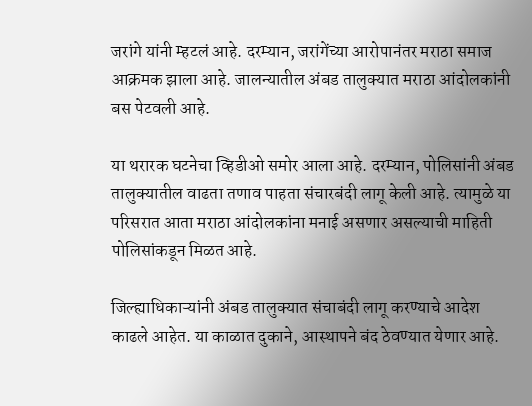जरांगे यांनी म्हटलं आहे. दरम्यान, जरांगेंच्या आरोपानंतर मराठा समाज आक्रमक झाला आहे. जालन्यातील अंबड तालुक्यात मराठा आंदोलकांनी बस पेटवली आहे.

या थरारक घटनेचा व्हिडीओ समोर आला आहे. दरम्यान, पोलिसांनी अंबड तालुक्यातील वाढता तणाव पाहता संचारबंदी लागू केली आहे. त्यामुळे या परिसरात आता मराठा आंदोलकांना मनाई असणार असल्याची माहिती पोलिसांकडून मिळत आहे.

जिल्ह्याधिकाऱ्यांनी अंबड तालुक्यात संचाबंदी लागू करण्याचे आदेश काढले आहेत. या काळात दुकाने, आस्थापने बंद ठेवण्यात येणार आहे.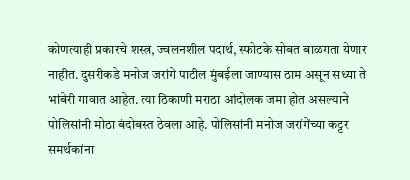कोणत्याही प्रकारचे शस्त्र, ज्वलनशील पदार्थ, स्फोटके सोबत बाळगता येणार नाहीत. दुसरीकडे मनोज जरांगे पाटील मुंबईला जाण्यास ठाम असून सध्या ते भांबेरी गावात आहेत. त्या ठिकाणी मराठा आंदोलक जमा होत असल्याने पोलिसांनी मोठा बंदोबस्त ठेवला आहे. पोलिसांनी मनोज जरांगेंच्या कट्टर समर्थकांना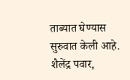ताब्यात घेण्यास सुरुवात केली आहे. शैलेंद्र पवार,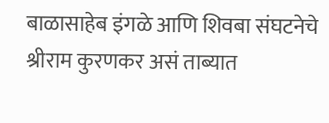बाळासाहेब इंगळे आणि शिवबा संघटनेचे श्रीराम कुरणकर असं ताब्यात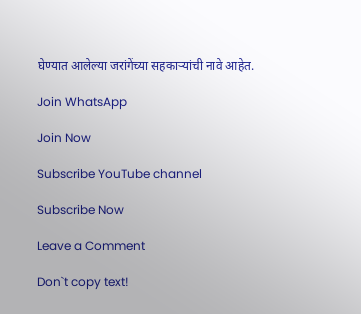घेण्यात आलेल्या जरांगेंच्या सहकाऱ्यांची नावे आहेत.

Join WhatsApp

Join Now

Subscribe YouTube channel

Subscribe Now

Leave a Comment

Don`t copy text!